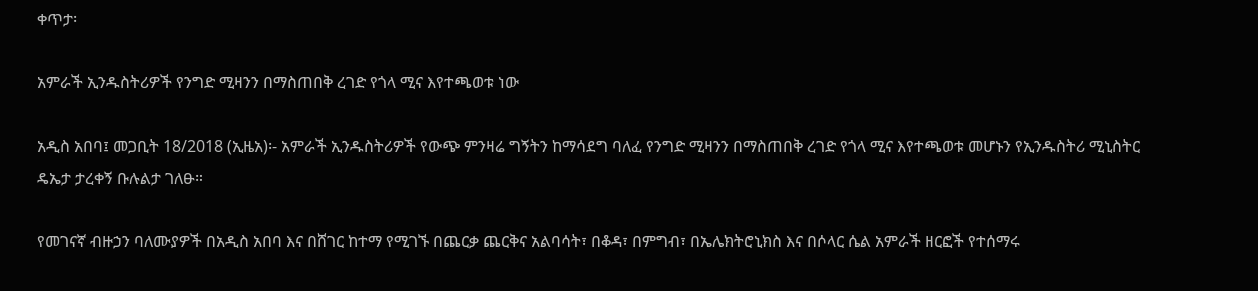ቀጥታ፡

አምራች ኢንዱስትሪዎች የንግድ ሚዛንን በማስጠበቅ ረገድ የጎላ ሚና እየተጫወቱ ነው

አዲስ አበባ፤ መጋቢት 18/2018 (ኢዜአ)፡- አምራች ኢንዱስትሪዎች የውጭ ምንዛሬ ግኝትን ከማሳደግ ባለፈ የንግድ ሚዛንን በማስጠበቅ ረገድ የጎላ ሚና እየተጫወቱ መሆኑን የኢንዱስትሪ ሚኒስትር ዴኤታ ታረቀኝ ቡሉልታ ገለፁ።

የመገናኛ ብዙኃን ባለሙያዎች በአዲስ አበባ እና በሸገር ከተማ የሚገኙ በጨርቃ ጨርቅና አልባሳት፣ በቆዳ፣ በምግብ፣ በኤሌክትሮኒክስ እና በሶላር ሴል አምራች ዘርፎች የተሰማሩ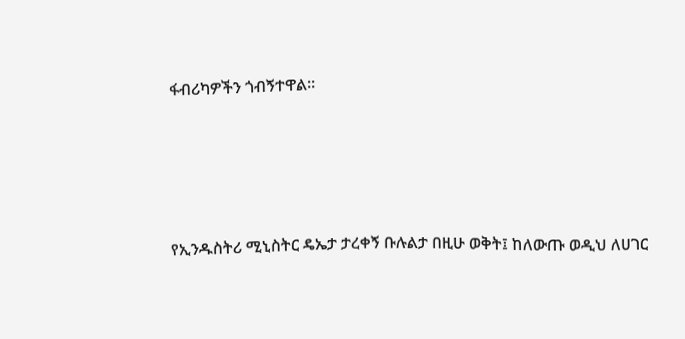ፋብሪካዎችን ጎብኝተዋል።




የኢንዱስትሪ ሚኒስትር ዴኤታ ታረቀኝ ቡሉልታ በዚሁ ወቅት፤ ከለውጡ ወዲህ ለሀገር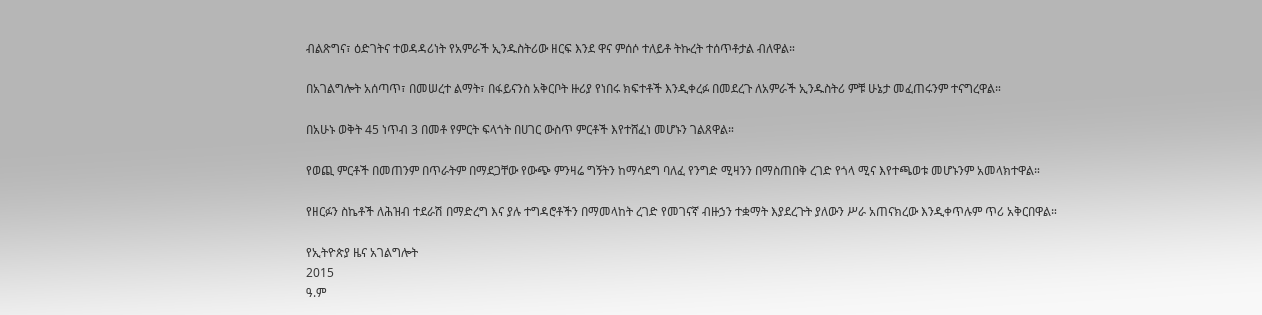ብልጽግና፣ ዕድገትና ተወዳዳሪነት የአምራች ኢንዱስትሪው ዘርፍ እንደ ዋና ምሰሶ ተለይቶ ትኩረት ተሰጥቶታል ብለዋል።

በአገልግሎት አሰጣጥ፣ በመሠረተ ልማት፣ በፋይናንስ አቅርቦት ዙሪያ የነበሩ ክፍተቶች እንዲቀረፉ በመደረጉ ለአምራች ኢንዱስትሪ ምቹ ሁኔታ መፈጠሩንም ተናግረዋል።

በአሁኑ ወቅት 45 ነጥብ 3 በመቶ የምርት ፍላጎት በሀገር ውስጥ ምርቶች እየተሸፈነ መሆኑን ገልጸዋል።

የወጪ ምርቶች በመጠንም በጥራትም በማደጋቸው የውጭ ምንዛሬ ግኝትን ከማሳደግ ባለፈ የንግድ ሚዛንን በማስጠበቅ ረገድ የጎላ ሚና እየተጫወቱ መሆኑንም አመላክተዋል።

የዘርፉን ስኬቶች ለሕዝብ ተደራሽ በማድረግ እና ያሉ ተግዳሮቶችን በማመላከት ረገድ የመገናኛ ብዙኃን ተቋማት እያደረጉት ያለውን ሥራ አጠናክረው እንዲቀጥሉም ጥሪ አቅርበዋል።

የኢትዮጵያ ዜና አገልግሎት
2015
ዓ.ም